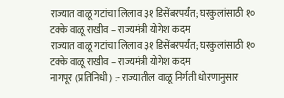राज्यात वाळू गटांचा लिलाव ३१ डिसेंबरपर्यंत; घरकुलांसाठी १० टक्के वाळू राखीव – राज्यमंत्री योगेश कदम
राज्यात वाळू गटांचा लिलाव ३१ डिसेंबरपर्यंत; घरकुलांसाठी १० टक्के वाळू राखीव – राज्यमंत्री योगेश कदम
नागपूर (प्रतिनिधी) :- राज्यातील वाळू निर्गती धोरणानुसार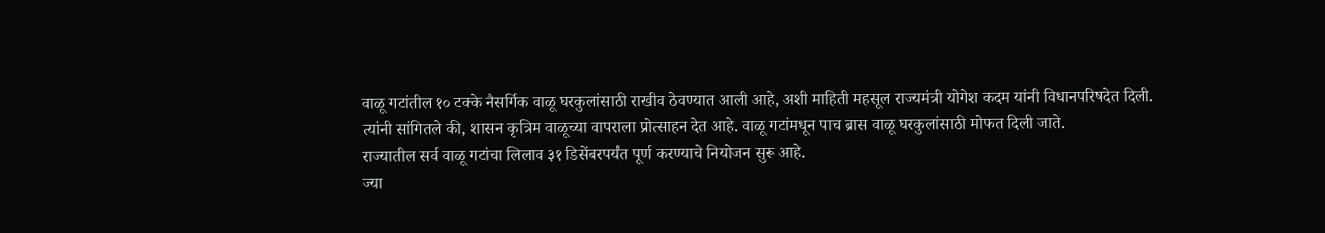वाळू गटांतील १० टक्के नैसर्गिक वाळू घरकुलांसाठी राखीव ठेवण्यात आली आहे, अशी माहिती महसूल राज्यमंत्री योगेश कदम यांनी विधानपरिषदेत दिली.
त्यांनी सांगितले की, शासन कृत्रिम वाळूच्या वापराला प्रोत्साहन देत आहे. वाळू गटांमधून पाच ब्रास वाळू घरकुलांसाठी मोफत दिली जाते.
राज्यातील सर्व वाळू गटांचा लिलाव ३१ डिसेंबरपर्यंत पूर्ण करण्याचे नियोजन सुरू आहे.
ज्या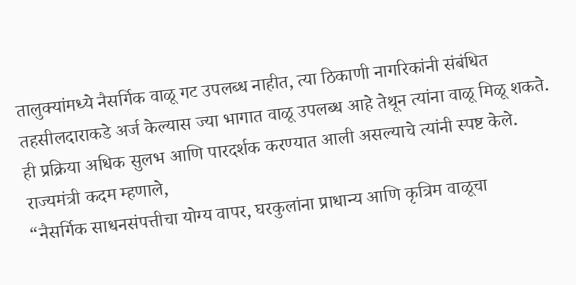तालुक्यांमध्ये नैसर्गिक वाळू गट उपलब्ध नाहीत, त्या ठिकाणी नागरिकांनी संबंधित तहसीलदाराकडे अर्ज केल्यास ज्या भागात वाळू उपलब्ध आहे तेथून त्यांना वाळू मिळू शकते. ही प्रक्रिया अधिक सुलभ आणि पारदर्शक करण्यात आली असल्याचे त्यांनी स्पष्ट केले.
राज्यमंत्री कदम म्हणाले,
“नैसर्गिक साधनसंपत्तीचा योग्य वापर, घरकुलांना प्राधान्य आणि कृत्रिम वाळूचा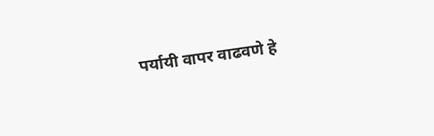पर्यायी वापर वाढवणे हे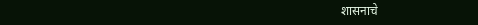शासनाचे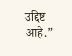उद्दिष्ट आहे.”